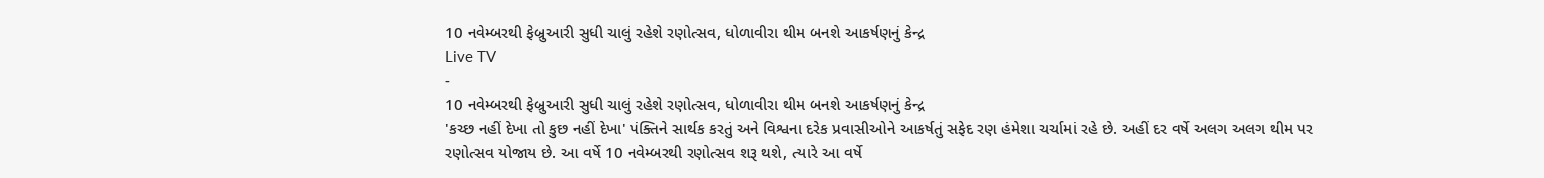10 નવેમ્બરથી ફેબ્રુઆરી સુધી ચાલું રહેશે રણોત્સવ, ધોળાવીરા થીમ બનશે આકર્ષણનું કેન્દ્ર
Live TV
-
10 નવેમ્બરથી ફેબ્રુઆરી સુધી ચાલું રહેશે રણોત્સવ, ધોળાવીરા થીમ બનશે આકર્ષણનું કેન્દ્ર
'કચ્છ નહીં દેખા તો કુછ નહીં દેખા' પંક્તિને સાર્થક કરતું અને વિશ્વના દરેક પ્રવાસીઓને આકર્ષતું સફેદ રણ હંમેશા ચર્ચામાં રહે છે. અહીં દર વર્ષે અલગ અલગ થીમ પર રણોત્સવ યોજાય છે. આ વર્ષે 10 નવેમ્બરથી રણોત્સવ શરૂ થશે, ત્યારે આ વર્ષે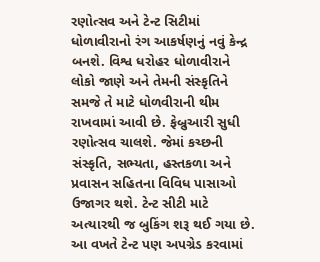રણોત્સવ અને ટેન્ટ સિટીમાં ધોળાવીરાનો રંગ આકર્ષણનું નવું કેન્દ્ર બનશે. વિશ્વ ધરોહર ધોળાવીરાને લોકો જાણે અને તેમની સંસ્કૃતિને સમજે તે માટે ધોળવીરાની થીમ રાખવામાં આવી છે. ફેબ્રુઆરી સુધી રણોત્સવ ચાલશે. જેમાં કચ્છની સંસ્કૃતિ, સભ્યતા, હસ્તકળા અને પ્રવાસન સહિતના વિવિધ પાસાઓ ઉજાગર થશે. ટેન્ટ સીટી માટે અત્યારથી જ બુકિંગ શરૂ થઈ ગયા છે. આ વખતે ટેન્ટ પણ અપગ્રેડ કરવામાં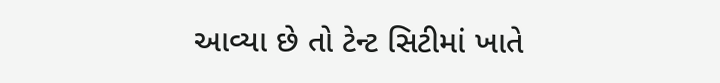આવ્યા છે તો ટેન્ટ સિટીમાં ખાતે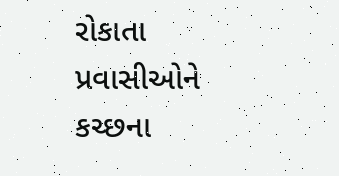રોકાતા પ્રવાસીઓને કચ્છના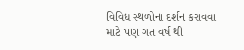વિવિધ સ્થળોના દર્શન કરાવવા માટે પણ ગત વર્ષ થી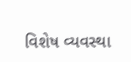વિશેષ વ્યવસ્થા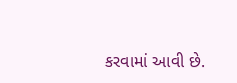કરવામાં આવી છે.